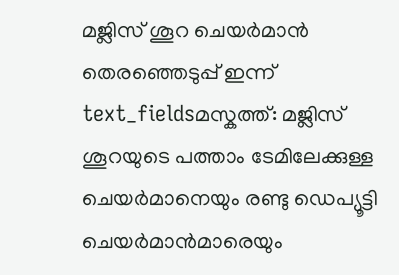മജ്ലിസ് ശൂറ ചെയർമാൻ തെരഞ്ഞെടുപ്പ് ഇന്ന്
text_fieldsമസ്കത്ത്: മജ്ലിസ് ശൂറയുടെ പത്താം ടേമിലേക്കുള്ള ചെയർമാനെയും രണ്ടു ഡെപ്യൂട്ടി ചെയർമാൻമാരെയും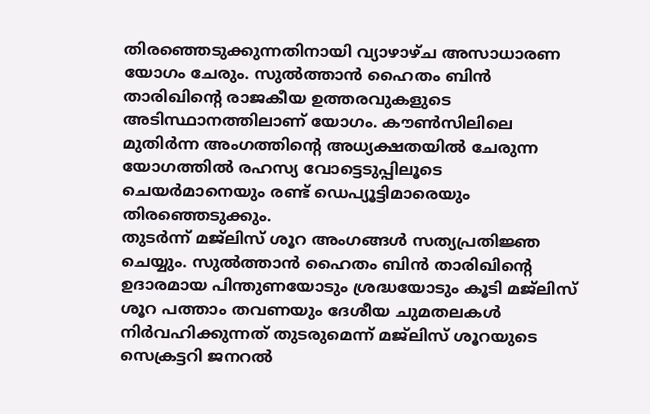തിരഞ്ഞെടുക്കുന്നതിനായി വ്യാഴാഴ്ച അസാധാരണ യോഗം ചേരും. സുൽത്താൻ ഹൈതം ബിൻ താരിഖിന്റെ രാജകീയ ഉത്തരവുകളുടെ അടിസ്ഥാനത്തിലാണ് യോഗം. കൗൺസിലിലെ മുതിർന്ന അംഗത്തിന്റെ അധ്യക്ഷതയിൽ ചേരുന്ന യോഗത്തിൽ രഹസ്യ വോട്ടെടുപ്പിലൂടെ ചെയർമാനെയും രണ്ട് ഡെപ്യൂട്ടിമാരെയും തിരഞ്ഞെടുക്കും.
തുടർന്ന് മജ്ലിസ് ശൂറ അംഗങ്ങൾ സത്യപ്രതിജ്ഞ ചെയ്യും. സുൽത്താൻ ഹൈതം ബിൻ താരിഖിന്റെ ഉദാരമായ പിന്തുണയോടും ശ്രദ്ധയോടും കൂടി മജ്ലിസ് ശൂറ പത്താം തവണയും ദേശീയ ചുമതലകൾ നിർവഹിക്കുന്നത് തുടരുമെന്ന് മജ്ലിസ് ശൂറയുടെ സെക്രട്ടറി ജനറൽ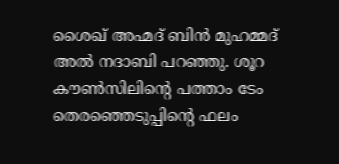ശൈഖ് അഹ്മദ് ബിൻ മുഹമ്മദ് അൽ നദാബി പറഞ്ഞു. ശൂറ കൗൺസിലിന്റെ പത്താം ടേം തെരഞ്ഞെടുപ്പിന്റെ ഫലം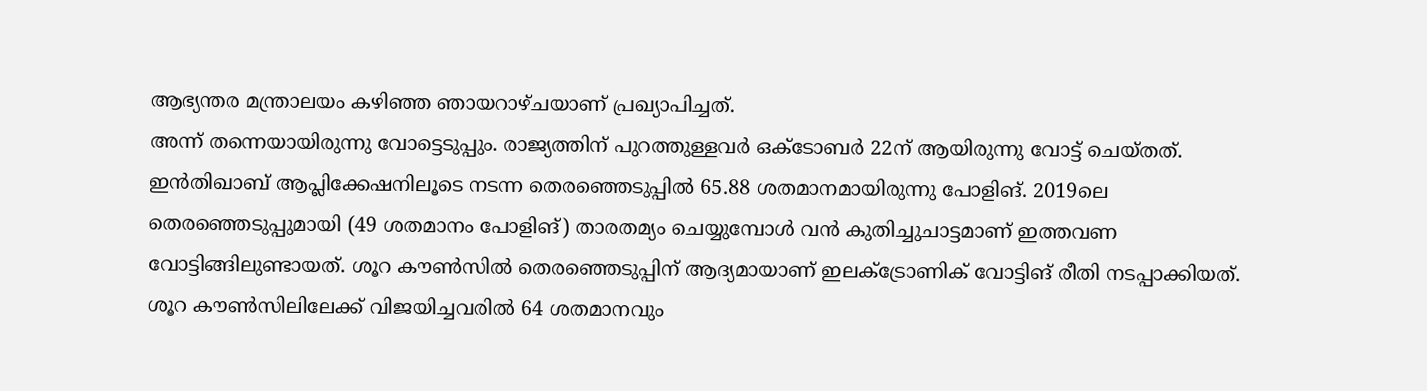ആഭ്യന്തര മന്ത്രാലയം കഴിഞ്ഞ ഞായറാഴ്ചയാണ് പ്രഖ്യാപിച്ചത്.
അന്ന് തന്നെയായിരുന്നു വോട്ടെടുപ്പും. രാജ്യത്തിന് പുറത്തുള്ളവർ ഒക്ടോബർ 22ന് ആയിരുന്നു വോട്ട് ചെയ്തത്. ഇൻതിഖാബ് ആപ്ലിക്കേഷനിലൂടെ നടന്ന തെരഞ്ഞെടുപ്പിൽ 65.88 ശതമാനമായിരുന്നു പോളിങ്. 2019ലെ തെരഞ്ഞെടുപ്പുമായി (49 ശതമാനം പോളിങ്) താരതമ്യം ചെയ്യുമ്പോൾ വൻ കുതിച്ചുചാട്ടമാണ് ഇത്തവണ വോട്ടിങ്ങിലുണ്ടായത്. ശൂറ കൗൺസിൽ തെരഞ്ഞെടുപ്പിന് ആദ്യമായാണ് ഇലക്ട്രോണിക് വോട്ടിങ് രീതി നടപ്പാക്കിയത്.
ശൂറ കൗൺസിലിലേക്ക് വിജയിച്ചവരിൽ 64 ശതമാനവും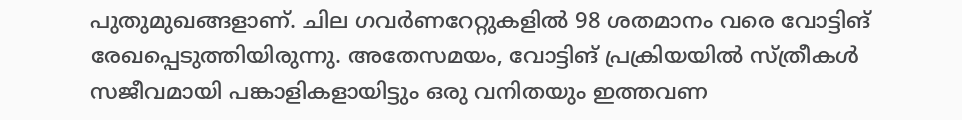പുതുമുഖങ്ങളാണ്. ചില ഗവർണറേറ്റുകളിൽ 98 ശതമാനം വരെ വോട്ടിങ് രേഖപ്പെടുത്തിയിരുന്നു. അതേസമയം, വോട്ടിങ് പ്രക്രിയയിൽ സ്ത്രീകൾ സജീവമായി പങ്കാളികളായിട്ടും ഒരു വനിതയും ഇത്തവണ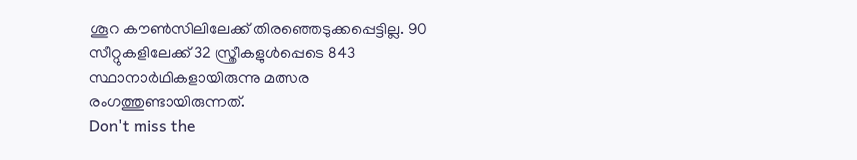ശൂറ കൗൺസിലിലേക്ക് തിരഞ്ഞെടുക്കപ്പെട്ടില്ല. 90 സീറ്റുകളിലേക്ക് 32 സ്ത്രീകളുൾപ്പെടെ 843 സ്ഥാനാർഥികളായിരുന്നു മത്സര രംഗത്തുണ്ടായിരുന്നത്.
Don't miss the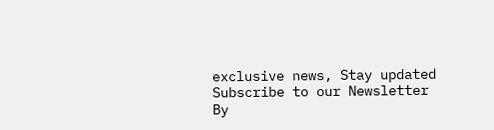exclusive news, Stay updated
Subscribe to our Newsletter
By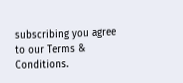subscribing you agree to our Terms & Conditions.